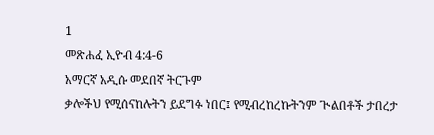1
መጽሐፈ ኢዮብ 4:4-6
አማርኛ አዲሱ መደበኛ ትርጉም
ቃሎችህ የሚሰናከሉትን ይደግፉ ነበር፤ የሚብረከረኩትንም ጒልበቶች ታበረታ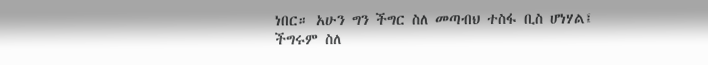ነበር። አሁን ግን ችግር ስለ መጣብህ ተስፋ ቢስ ሆነሃል፤ ችግሩም ስለ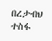በረታብህ ተስፋ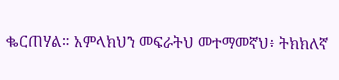ቈርጠሃል። አምላክህን መፍራትህ መተማመኛህ፥ ትክክለኛ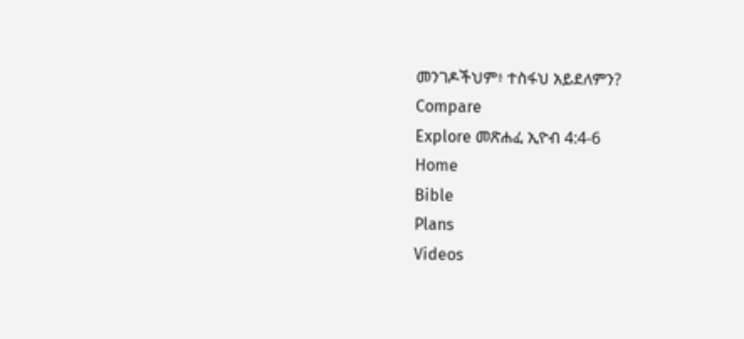መንገዶችህም፥ ተስፋህ አይደለምን?
Compare
Explore መጽሐፈ ኢዮብ 4:4-6
Home
Bible
Plans
Videos